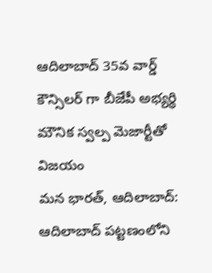ఆదిలాబాద్ 35వ వార్డ్ కౌన్సిలర్ గా బీజేపీ అభ్యర్థి మౌనిక స్వల్ప మెజార్టీతో విజయం
మన భారత్, ఆదిలాబాద్: ఆదిలాబాద్ పట్టణంలోని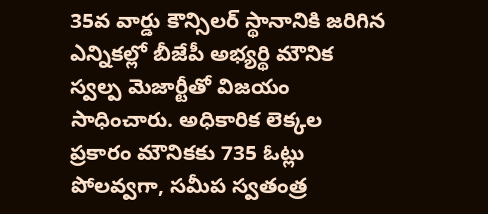35వ వార్డు కౌన్సిలర్ స్థానానికి జరిగిన ఎన్నికల్లో బీజేపీ అభ్యర్థి మౌనిక స్వల్ప మెజార్టీతో విజయం సాధించారు. అధికారిక లెక్కల ప్రకారం మౌనికకు 735 ఓట్లు పోలవ్వగా, సమీప స్వతంత్ర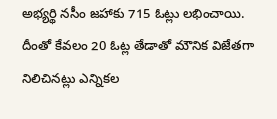అభ్యర్థి నసీం జహాకు 715 ఓట్లు లభించాయి. దీంతో కేవలం 20 ఓట్ల తేడాతో మౌనిక విజేతగా నిలిచినట్లు ఎన్నికల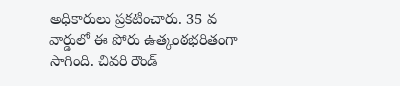అధికారులు ప్రకటించారు. 35 వ వార్డులో ఈ పోరు ఉత్కంఠభరితంగా సాగింది. చివరి రౌండ్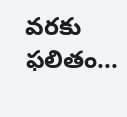వరకు ఫలితం...